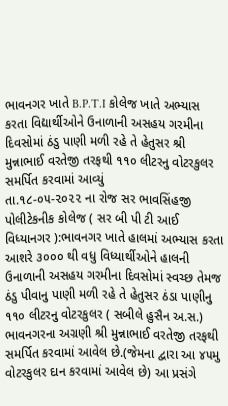ભાવનગર ખાતે B.P.T.I કોલેજ ખાતે અભ્યાસ કરતા વિદ્યાર્થીઓને ઉનાળાની અસહય ગરમીના દિવસોમાં ઠંડુ પાણી મળી રહે તે હેતુસર શ્રી મુન્નાભાઈ વરતેજી તરફથી ૧૧૦ લીટરનુ વોટરકુલર સમર્પિત કરવામાં આવ્યું
તા.૧૮-૦૫-૨૦૨૨ ના રોજ સર ભાવસિંહજી પોલીટેકનીક કોલેજ ( સર બી પી ટી આઈ વિધ્યાનગર ):ભાવનગર ખાતે હાલમાં અભ્યાસ કરતા આશરે ૩૦૦૦ થી વધુ વિધ્યાર્થીઓને હાલની ઉનાળાની અસહય ગરમીના દિવસોમાં સ્વચ્છ તેમજ ઠંડુ પીવાનુ પાણી મળી રહે તે હેતુસર ઠંડા પાણીનુ ૧૧૦ લીટરનુ વોટરકુલર ( સબીલે હુસૈન અ.સ.) ભાવનગરના અગ્રણી શ્રી મુન્નાભાઈ વરતેજી તરફથી સમર્પિત કરવામાં આવેલ છે.(જેમના દ્વારા આ ૪૫મુ વોટરકુલર દાન કરવામાં આવેલ છે) આ પ્રસંગે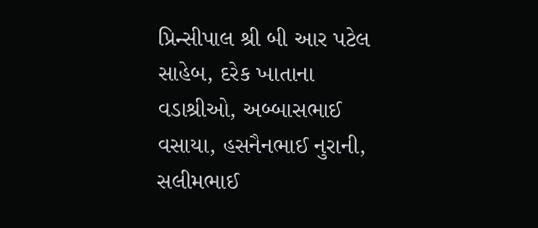પ્રિન્સીપાલ શ્રી બી આર પટેલ સાહેબ, દરેક ખાતાના વડાશ્રીઓ, અબ્બાસભાઈ વસાયા, હસનૈનભાઈ નુરાની, સલીમભાઈ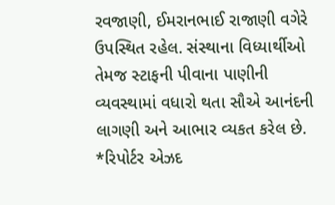રવજાણી, ઈમરાનભાઈ રાજાણી વગેરે ઉપસ્થિત રહેલ. સંસ્થાના વિધ્યાર્થીઓ તેમજ સ્ટાફની પીવાના પાણીની વ્યવસ્થામાં વધારો થતા સૌએ આનંદની લાગણી અને આભાર વ્યકત કરેલ છે.
*રિપોર્ટર એઝદ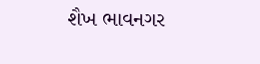શૈખ ભાવનગર